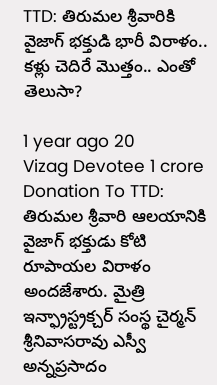TTD: తిరుమల శ్రీవారికి వైజాగ్ భక్తుడి భారీ విరాళం.. కళ్లు చెదిరే మొత్తం.. ఎంతో తెలుసా?

1 year ago 20
Vizag Devotee 1 crore Donation To TTD: తిరుమల శ్రీవారి ఆలయానికి వైజాగ్ భక్తుడు కోటి రూపాయల విరాళం అందజేశారు. మైత్రి ఇన్ఫ్రాస్ట్రక్చర్ సంస్థ చైర్మన్ శ్రీనివాసరావు ఎస్వీ అన్నప్రసాదం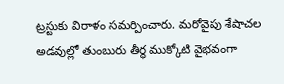ట్రస్టుకు విరాళం సమర్పించారు. మరోవైపు శేషాచల అడవుల్లో తుంబురు తీర్థ ముక్కోటి వైభవంగా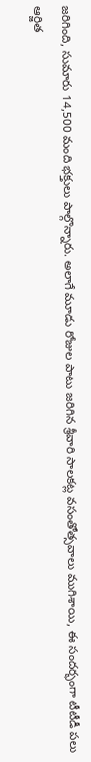జరిగింది, సుమారు 14,500 మంది భక్తులు పాల్గొన్నారు. అలాగే మూడు రోజుల పాటు జరిగిన శ్రీవారి సాలకట్ల వసంతోత్సవాలు ముగిశాయి, ఈ సందర్భంగా టీటీడీ పలు ఆర్జిత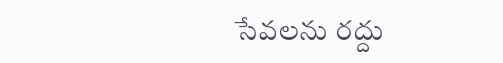సేవలను రద్దు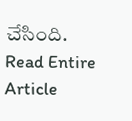చేసింది.
Read Entire Article